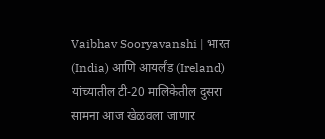Vaibhav Sooryavanshi | भारत (India) आणि आयर्लंड (Ireland) यांच्यातील टी-20 मालिकेतील दुसरा सामना आज खेळवला जाणार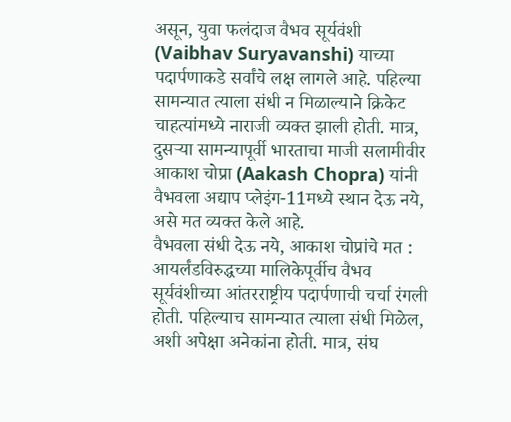असून, युवा फलंदाज वैभव सूर्यवंशी (Vaibhav Suryavanshi) याच्या पदार्पणाकडे सर्वांचे लक्ष लागले आहे. पहिल्या सामन्यात त्याला संधी न मिळाल्याने क्रिकेट चाहत्यांमध्ये नाराजी व्यक्त झाली होती. मात्र, दुसऱ्या सामन्यापूर्वी भारताचा माजी सलामीवीर आकाश चोप्रा (Aakash Chopra) यांनी वैभवला अद्याप प्लेइंग-11मध्ये स्थान देऊ नये, असे मत व्यक्त केले आहे.
वैभवला संधी देऊ नये, आकाश चोप्रांचे मत :
आयर्लंडविरुद्धच्या मालिकेपूर्वीच वैभव सूर्यवंशीच्या आंतरराष्ट्रीय पदार्पणाची चर्चा रंगली होती. पहिल्याच सामन्यात त्याला संधी मिळेल, अशी अपेक्षा अनेकांना होती. मात्र, संघ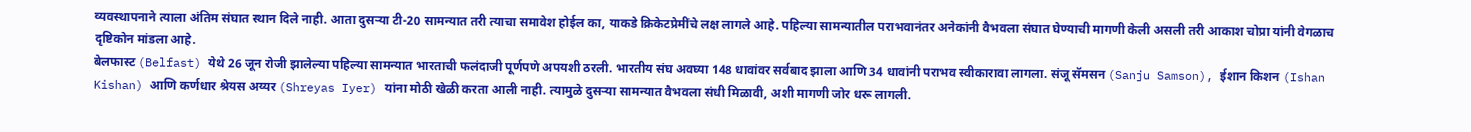व्यवस्थापनाने त्याला अंतिम संघात स्थान दिले नाही. आता दुसऱ्या टी-20 सामन्यात तरी त्याचा समावेश होईल का, याकडे क्रिकेटप्रेमींचे लक्ष लागले आहे. पहिल्या सामन्यातील पराभवानंतर अनेकांनी वैभवला संघात घेण्याची मागणी केली असली तरी आकाश चोप्रा यांनी वेगळाच दृष्टिकोन मांडला आहे.
बेलफास्ट (Belfast) येथे 26 जून रोजी झालेल्या पहिल्या सामन्यात भारताची फलंदाजी पूर्णपणे अपयशी ठरली. भारतीय संघ अवघ्या 148 धावांवर सर्वबाद झाला आणि 34 धावांनी पराभव स्वीकारावा लागला. संजू सॅमसन (Sanju Samson), ईशान किशन (Ishan Kishan) आणि कर्णधार श्रेयस अय्यर (Shreyas Iyer) यांना मोठी खेळी करता आली नाही. त्यामुळे दुसऱ्या सामन्यात वैभवला संधी मिळावी, अशी मागणी जोर धरू लागली.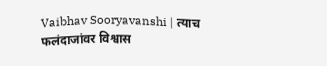Vaibhav Sooryavanshi | त्याच फलंदाजांवर विश्वास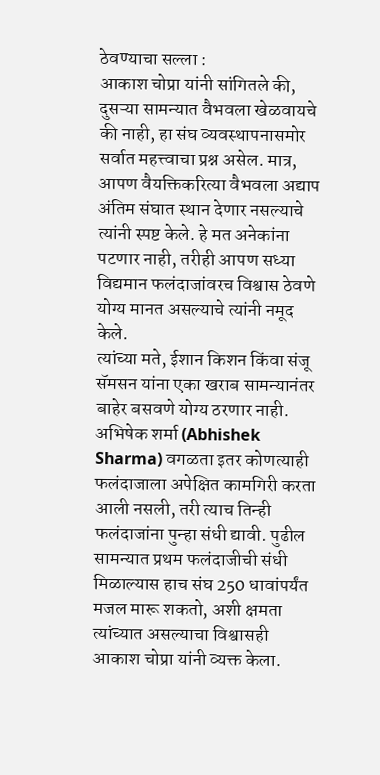ठेवण्याचा सल्ला :
आकाश चोप्रा यांनी सांगितले की, दुसऱ्या सामन्यात वैभवला खेळवायचे की नाही, हा संघ व्यवस्थापनासमोर सर्वात महत्त्वाचा प्रश्न असेल. मात्र, आपण वैयक्तिकरित्या वैभवला अद्याप अंतिम संघात स्थान देणार नसल्याचे त्यांनी स्पष्ट केले. हे मत अनेकांना पटणार नाही, तरीही आपण सध्या विद्यमान फलंदाजांवरच विश्वास ठेवणे योग्य मानत असल्याचे त्यांनी नमूद केले.
त्यांच्या मते, ईशान किशन किंवा संजू सॅमसन यांना एका खराब सामन्यानंतर बाहेर बसवणे योग्य ठरणार नाही. अभिषेक शर्मा (Abhishek Sharma) वगळता इतर कोणत्याही फलंदाजाला अपेक्षित कामगिरी करता आली नसली, तरी त्याच तिन्ही फलंदाजांना पुन्हा संधी द्यावी. पुढील सामन्यात प्रथम फलंदाजीची संधी मिळाल्यास हाच संघ 250 धावांपर्यंत मजल मारू शकतो, अशी क्षमता त्यांच्यात असल्याचा विश्वासही आकाश चोप्रा यांनी व्यक्त केला.